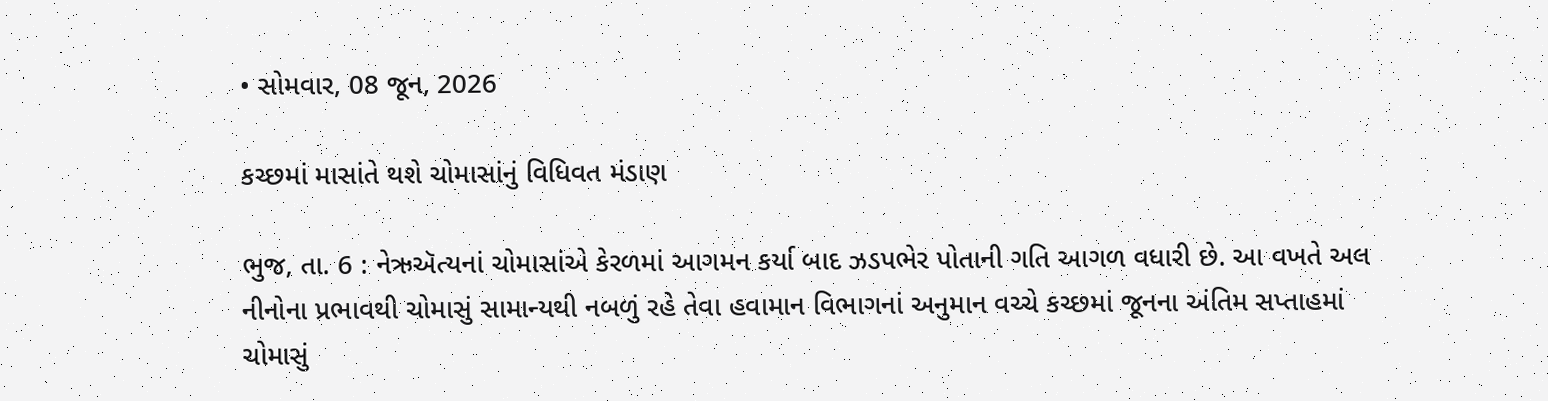• સોમવાર, 08 જૂન, 2026

કચ્છમાં માસાંતે થશે ચોમાસાંનું વિધિવત મંડાણ

ભુજ, તા. 6 : નેઋઍત્યનાં ચોમાસાંએ કેરળમાં આગમન કર્યા બાદ ઝડપભેર પોતાની ગતિ આગળ વધારી છે. આ વખતે અલ નીનોના પ્રભાવથી ચોમાસું સામાન્યથી નબળું રહે તેવા હવામાન વિભાગનાં અનુમાન વચ્ચે કચ્છમાં જૂનના અંતિમ સપ્તાહમાં ચોમાસું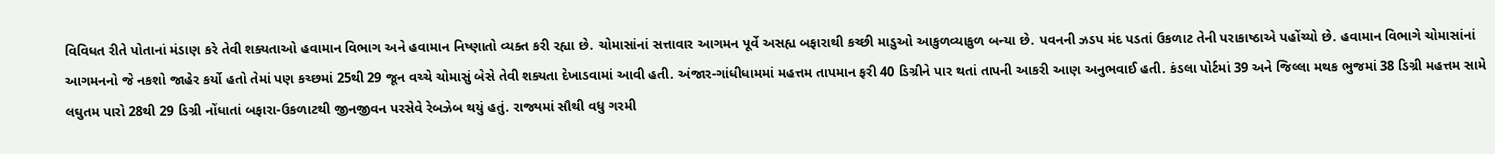વિવિધત રીતે પોતાનાં મંડાણ કરે તેવી શક્યતાઓ હવામાન વિભાગ અને હવામાન નિષ્ણાતો વ્યક્ત કરી રહ્યા છે. ચોમાસાંનાં સત્તાવાર આગમન પૂર્વે અસહ્ય બફારાથી કચ્છી માડુઓ આકુળવ્યાકુળ બન્યા છે. પવનની ઝડપ મંદ પડતાં ઉકળાટ તેની પરાકાષ્ઠાએ પહોંચ્યો છે. હવામાન વિભાગે ચોમાસાંનાં આગમનનો જે નકશો જાહેર કર્યો હતો તેમાં પણ કચ્છમાં 25થી 29 જૂન વચ્ચે ચોમાસું બેસે તેવી શક્યતા દેખાડવામાં આવી હતી. અંજાર-ગાંધીધામમાં મહત્તમ તાપમાન ફરી 40 ડિગ્રીને પાર થતાં તાપની આકરી આણ અનુભવાઈ હતી. કંડલા પોર્ટમાં 39 અને જિલ્લા મથક ભુજમાં 38 ડિગ્રી મહત્તમ સામે લઘુતમ પારો 28થી 29 ડિગ્રી નોંધાતાં બફારા-ઉકળાટથી જીનજીવન પરસેવે રેબઝેબ થયું હતું. રાજ્યમાં સૌથી વધુ ગરમી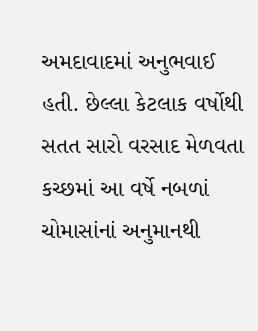અમદાવાદમાં અનુભવાઈ હતી. છેલ્લા કેટલાક વર્ષોથી સતત સારો વરસાદ મેળવતા કચ્છમાં આ વર્ષે નબળાં ચોમાસાંનાં અનુમાનથી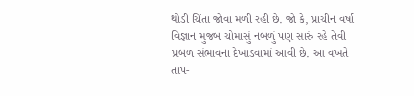થોડી ચિંતા જોવા મળી રહી છે. જો કે, પ્રાચીન વર્ષા વિજ્ઞાન મુજબ ચોમાસું નબળું પણ સારું રહે તેવી પ્રબળ સંભાવના દેખાડવામાં આવી છે. આ વખતે તાપ-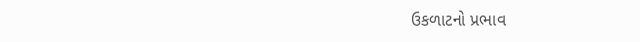ઉકળાટનો પ્રભાવ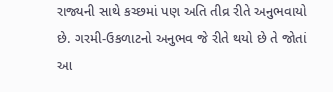રાજ્યની સાથે કચ્છમાં પણ અતિ તીવ્ર રીતે અનુભવાયો છે. ગરમી-ઉકળાટનો અનુભવ જે રીતે થયો છે તે જોતાં આ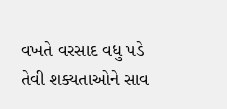વખતે વરસાદ વધુ પડે તેવી શક્યતાઓને સાવ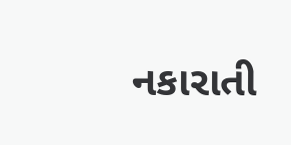નકારાતી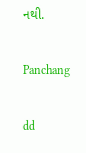નથી.

Panchang

dd